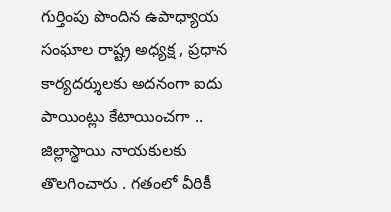గుర్తింపు పొందిన ఉపాధ్యాయ సంఘాల రాష్ట్ర అధ్యక్ష , ప్రధాన కార్యదర్శులకు అదనంగా ఐదు పాయింట్లు కేటాయించగా .. జిల్లాస్థాయి నాయకులకు తొలగించారు . గతంలో వీరికీ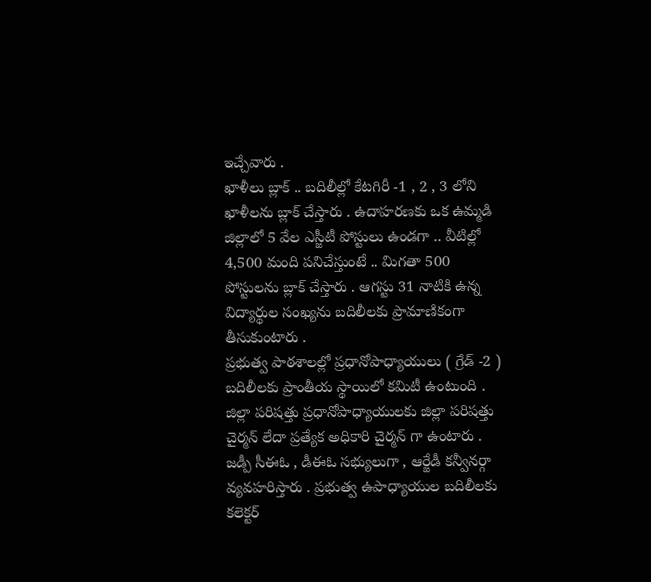ఇచ్చేవారు .
ఖాళీలు బ్లాక్ .. బదిలీల్లో కేటగిరీ -1 , 2 , 3 లోని ఖాళీలను బ్లాక్ చేస్తారు . ఉదాహరణకు ఒక ఉమ్మడి జిల్లాలో 5 వేల ఎస్జీటీ పోస్టులు ఉండగా .. వీటిల్లో 4,500 మంది పనిచేస్తుంటే .. మిగతా 500 పోస్టులను బ్లాక్ చేస్తారు . ఆగస్టు 31 నాటికి ఉన్న విద్యార్థుల సంఖ్యను బదిలీలకు ప్రామాణికంగా తీసుకుంటారు .
ప్రభుత్వ పాఠశాలల్లో ప్రధానోపాధ్యాయులు ( గ్రేడ్ -2 ) బదిలీలకు ప్రాంతీయ స్థాయిలో కమిటీ ఉంటుంది . జిల్లా పరిషత్తు ప్రధానోపాధ్యాయులకు జిల్లా పరిషత్తు చైర్మన్ లేదా ప్రత్యేక అధికారి చైర్మన్ గా ఉంటారు . జడ్పీ సీఈఓ , డీఈఓ సభ్యులుగా , ఆర్జేడీ కన్వీనర్గా వ్యవహరిస్తారు . ప్రభుత్వ ఉపాధ్యాయుల బదిలీలకు కలెక్టర్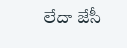లేదా జేసీ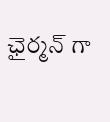ఛైర్మన్ గా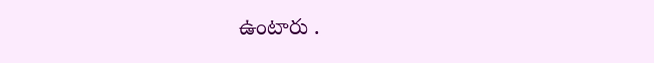ఉంటారు .